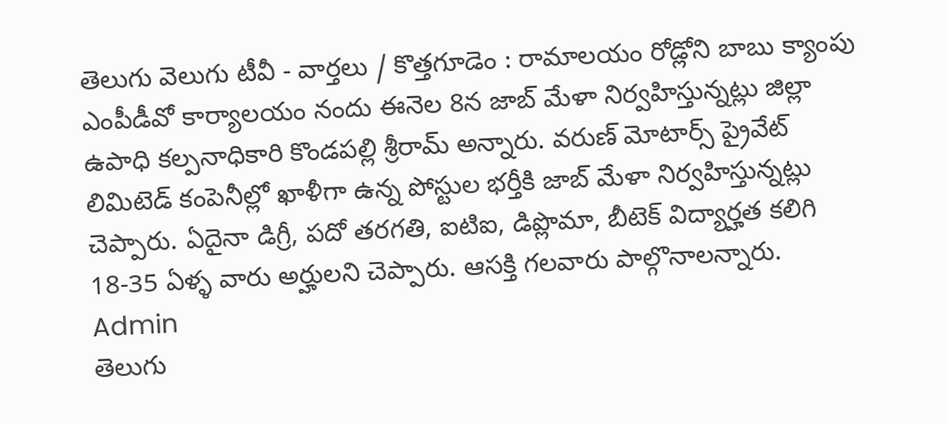తెలుగు వెలుగు టీవీ - వార్తలు / కొత్తగూడెం : రామాలయం రోడ్లోని బాబు క్యాంపు ఎంపీడీవో కార్యాలయం నందు ఈనెల 8న జాబ్ మేళా నిర్వహిస్తున్నట్లు జిల్లా ఉపాధి కల్పనాధికారి కొండపల్లి శ్రీరామ్ అన్నారు. వరుణ్ మోటార్స్ ప్రైవేట్ లిమిటెడ్ కంపెనీల్లో ఖాళీగా ఉన్న పోస్టుల భర్తీకి జాబ్ మేళా నిర్వహిస్తున్నట్లు చెప్పారు. ఏదైనా డిగ్రీ, పదో తరగతి, ఐటిఐ, డిప్లొమా, బీటెక్ విద్యార్హత కలిగి 18-35 ఏళ్ళ వారు అర్హులని చెప్పారు. ఆసక్తి గలవారు పాల్గొనాలన్నారు.
Admin
తెలుగు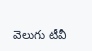వెలుగు టీవీ